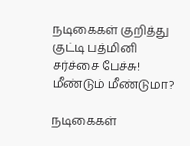நடிகைகள் குறித்து குட்டி பத்மினி சர்ச்சை பேச்சு! மீண்டும் மீண்டுமா?

நடிகைகள்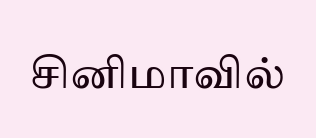சினிமாவில்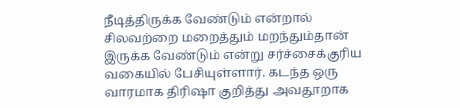நீடித்திருக்க வேண்டும் என்றால் சிலவற்றை மறைத்தும் மறந்தும்தான் இருக்க வேண்டும் என்று சர்ச்சைக்குரிய வகையில் பேசியுள்ளார். கடந்த ஒரு வாரமாக திரிஷா குறித்து அவதூறாக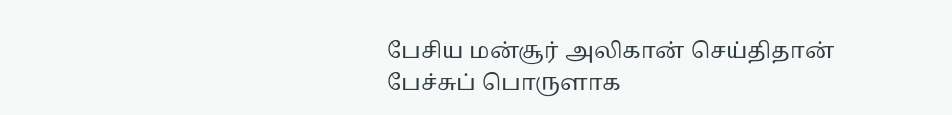பேசிய மன்சூர் அலிகான் செய்திதான் பேச்சுப் பொருளாக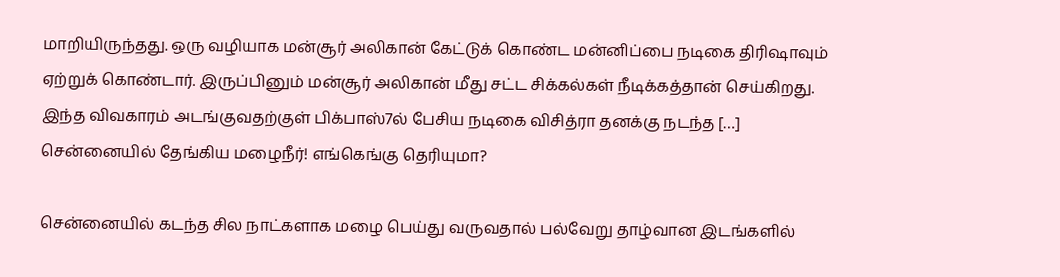மாறியிருந்தது. ஒரு வழியாக மன்சூர் அலிகான் கேட்டுக் கொண்ட மன்னிப்பை நடிகை திரிஷாவும் ஏற்றுக் கொண்டார். இருப்பினும் மன்சூர் அலிகான் மீது சட்ட சிக்கல்கள் நீடிக்கத்தான் செய்கிறது. இந்த விவகாரம் அடங்குவதற்குள் பிக்பாஸ்7ல் பேசிய நடிகை விசித்ரா தனக்கு நடந்த […]
சென்னையில் தேங்கிய மழைநீர்! எங்கெங்கு தெரியுமா?

சென்னையில் கடந்த சில நாட்களாக மழை பெய்து வருவதால் பல்வேறு தாழ்வான இடங்களில்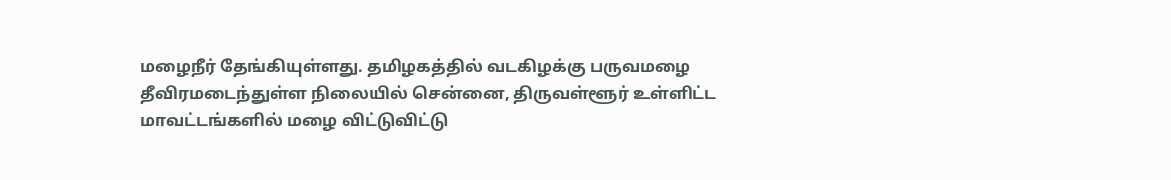மழைநீர் தேங்கியுள்ளது. தமிழகத்தில் வடகிழக்கு பருவமழை தீவிரமடைந்துள்ள நிலையில் சென்னை, திருவள்ளூர் உள்ளிட்ட மாவட்டங்களில் மழை விட்டுவிட்டு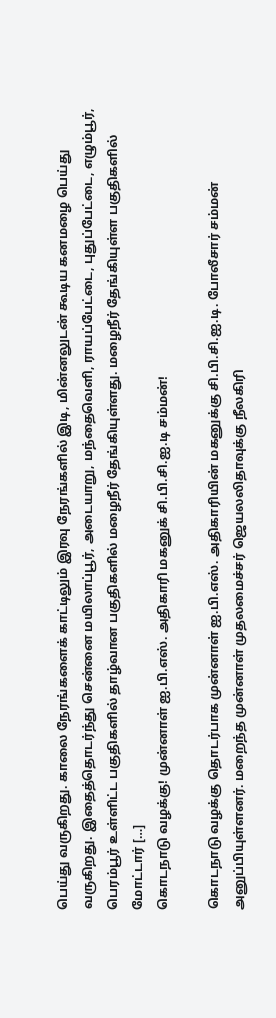பெய்து வருகிறது. காலை நேரங்களைக் காட்டிலும் இரவு நேரங்களில் இடி, மின்னலுடன் கூடிய கனமழை பெய்து வருகிறது. இதைத்தொடர்ந்து சென்னை மயிலாப்பூர், அடையாறு, மந்தைவெளி, ராயப்பேட்டை, புதுப்பேட்டை, எழும்பூர், பெரம்பூர் உள்ளிட்ட பகுதிகளில் தாழ்வான பகுதிகளில் மழைநீர் தேங்கியுள்ளது. மழைநீர் தேங்கியுள்ள பகுதிகளில் மோட்டார் […]
கொடநாடு வழக்கு! முன்னாள் ஐ.பி.எஸ். அதிகாரி மகனுக் சி.பி.சி.ஐ.டி சம்மன்!

கொடநாடு வழக்கு தொடர்பாக முன்னாள் ஐ.பி.எஸ். அதிகாரியின் மகனுக்கு சி.பி.சி.ஐ.டி. போலீசார் சம்மன் அனுப்பியுள்ளனர். மறைந்த முன்னாள் முதலமைச்சர் ஜெயலலிதாவுக்கு நீலகிரி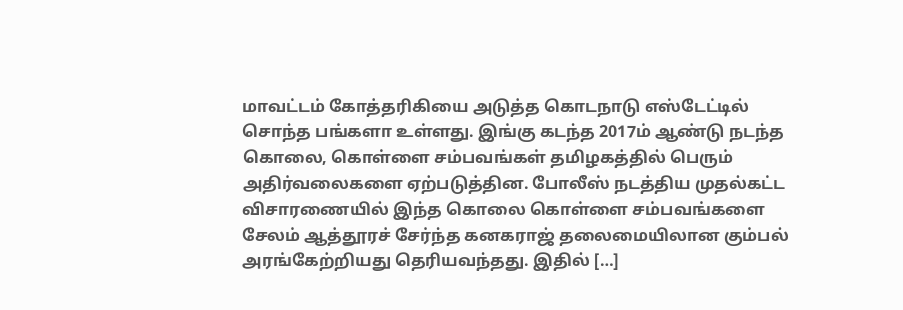மாவட்டம் கோத்தரிகியை அடுத்த கொடநாடு எஸ்டேட்டில் சொந்த பங்களா உள்ளது. இங்கு கடந்த 2017ம் ஆண்டு நடந்த கொலை, கொள்ளை சம்பவங்கள் தமிழகத்தில் பெரும் அதிர்வலைகளை ஏற்படுத்தின. போலீஸ் நடத்திய முதல்கட்ட விசாரணையில் இந்த கொலை கொள்ளை சம்பவங்களை சேலம் ஆத்தூரச் சேர்ந்த கனகராஜ் தலைமையிலான கும்பல் அரங்கேற்றியது தெரியவந்தது. இதில் […]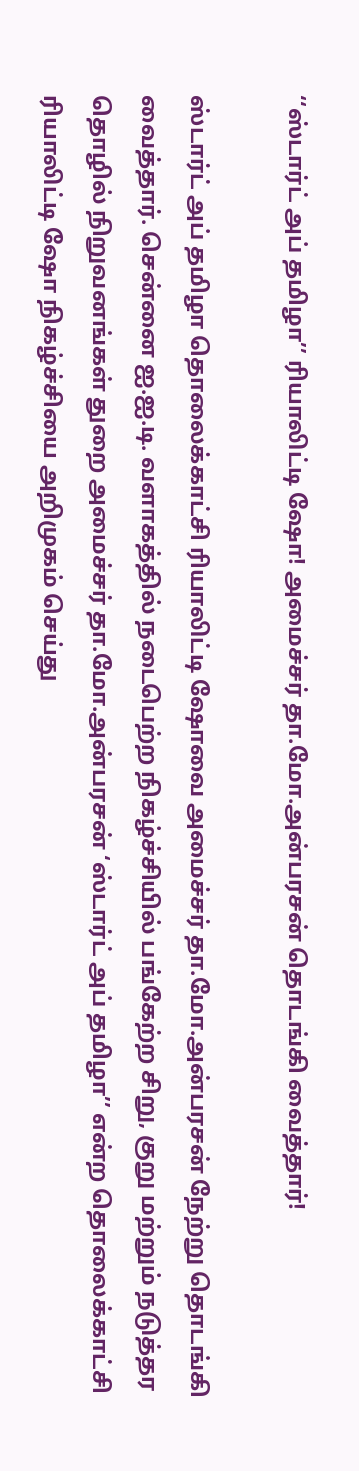‘‘ஸ்டார்ட் அப் தமிழா’’ ரியாலிட்டி ஷோ! அமைச்சர் தா.மோ.அன்பரசன் தொடங்கி வைத்தார்!

ஸ்டார்ட் அப் தமிழா தொலைக்காட்சி ரியாலிட்டி ஷோவை அமைச்சர் தா.மோ.அன்பரசன் நேற்று தொடங்கி வைத்தார். சென்னை ஐ.ஐ.டி. வளாகத்தில் நடைபெற்ற நிகழ்ச்சியில் பங்கேற்ற சிறு, குறு மற்றும் நடுத்தர தொழில் நிறுவனங்கள் துறை அமைச்சர் தா.மோ.அன்பரசன் ‘ஸ்டார்ட் அப் தமிழா’’ என்ற தொலைக்காட்சி ரியாலிட்டி ஷோ நிகழ்ச்சியை அறிமுகம் செய்து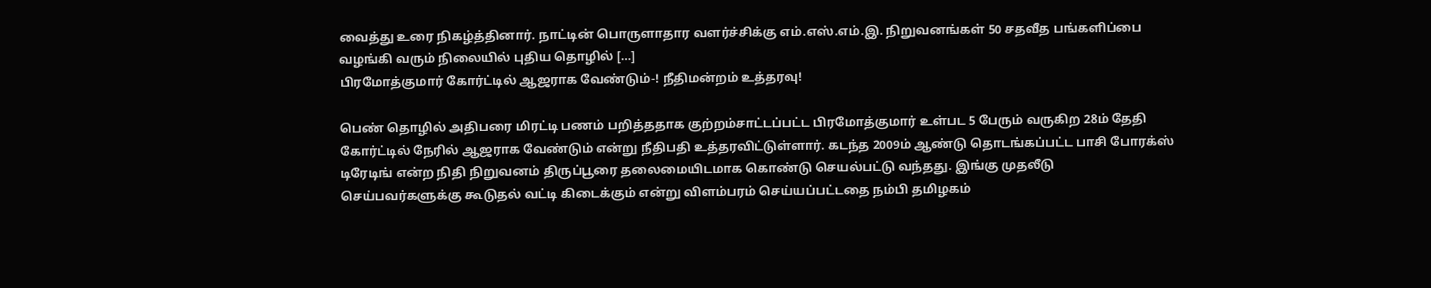வைத்து உரை நிகழ்த்தினார். நாட்டின் பொருளாதார வளர்ச்சிக்கு எம்.எஸ்.எம்.இ. நிறுவனங்கள் 50 சதவீத பங்களிப்பை வழங்கி வரும் நிலையில் புதிய தொழில் […]
பிரமோத்குமார் கோர்ட்டில் ஆஜராக வேண்டும்-! நீதிமன்றம் உத்தரவு!

பெண் தொழில் அதிபரை மிரட்டி பணம் பறித்ததாக குற்றம்சாட்டப்பட்ட பிரமோத்குமார் உள்பட 5 பேரும் வருகிற 28ம் தேதி கோர்ட்டில் நேரில் ஆஜராக வேண்டும் என்று நீதிபதி உத்தரவிட்டுள்ளார். கடந்த 2009ம் ஆண்டு தொடங்கப்பட்ட பாசி போரக்ஸ் டிரேடிங் என்ற நிதி நிறுவனம் திருப்பூரை தலைமையிடமாக கொண்டு செயல்பட்டு வந்தது. இங்கு முதலீடு செய்பவர்களுக்கு கூடுதல் வட்டி கிடைக்கும் என்று விளம்பரம் செய்யப்பட்டதை நம்பி தமிழகம்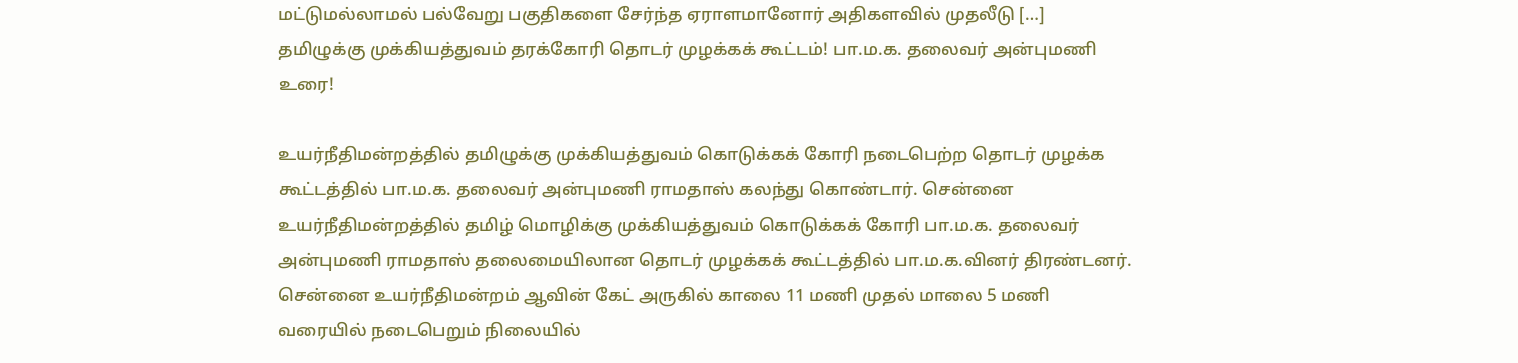மட்டுமல்லாமல் பல்வேறு பகுதிகளை சேர்ந்த ஏராளமானோர் அதிகளவில் முதலீடு […]
தமிழுக்கு முக்கியத்துவம் தரக்கோரி தொடர் முழக்கக் கூட்டம்! பா.ம.க. தலைவர் அன்புமணி உரை!

உயர்நீதிமன்றத்தில் தமிழுக்கு முக்கியத்துவம் கொடுக்கக் கோரி நடைபெற்ற தொடர் முழக்க கூட்டத்தில் பா.ம.க. தலைவர் அன்புமணி ராமதாஸ் கலந்து கொண்டார். சென்னை உயர்நீதிமன்றத்தில் தமிழ் மொழிக்கு முக்கியத்துவம் கொடுக்கக் கோரி பா.ம.க. தலைவர் அன்புமணி ராமதாஸ் தலைமையிலான தொடர் முழக்கக் கூட்டத்தில் பா.ம.க.வினர் திரண்டனர். சென்னை உயர்நீதிமன்றம் ஆவின் கேட் அருகில் காலை 11 மணி முதல் மாலை 5 மணி வரையில் நடைபெறும் நிலையில்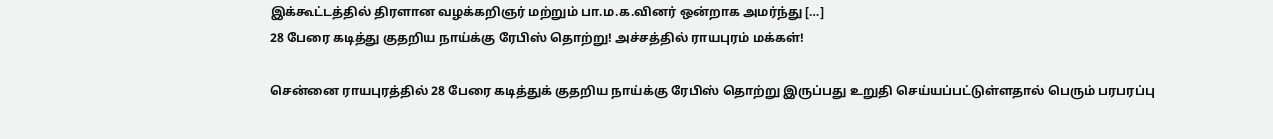இக்கூட்டத்தில் திரளான வழக்கறிஞர் மற்றும் பா.ம.க.வினர் ஒன்றாக அமர்ந்து […]
28 பேரை கடித்து குதறிய நாய்க்கு ரேபிஸ் தொற்று! அச்சத்தில் ராயபுரம் மக்கள்!

சென்னை ராயபுரத்தில் 28 பேரை கடித்துக் குதறிய நாய்க்கு ரேபிஸ் தொற்று இருப்பது உறுதி செய்யப்பட்டுள்ளதால் பெரும் பரபரப்பு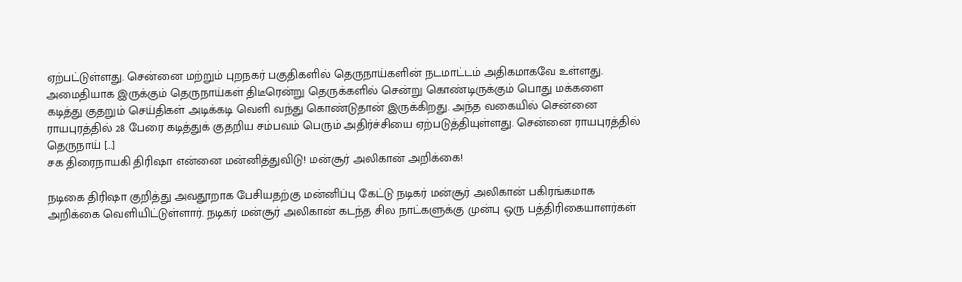ஏற்பட்டுள்ளது. சென்னை மற்றும் புறநகர் பகுதிகளில் தெருநாய்களின் நடமாட்டம் அதிகமாகவே உள்ளது. அமைதியாக இருக்கும் தெருநாய்கள் திடீரென்று தெருக்களில் சென்று கொண்டிருக்கும் பொது மக்களை கடித்து குதறும் செய்திகள் அடிக்கடி வெளி வந்து கொண்டுதான் இருக்கிறது. அந்த வகையில் சென்னை ராயபுரத்தில் 28 பேரை கடித்துக் குதறிய சம்பவம் பெரும் அதிர்ச்சியை ஏற்படுத்தியுள்ளது. சென்னை ராயபுரத்தில் தெருநாய் […]
சக திரைநாயகி திரிஷா என்னை மன்னித்துவிடு! மன்சூர் அலிகான் அறிக்கை!

நடிகை திரிஷா குறித்து அவதூறாக பேசியதற்கு மன்னிப்பு கேட்டு நடிகர் மன்சூர் அலிகான் பகிரங்கமாக அறிக்கை வெளியிட்டுள்ளார். நடிகர் மன்சூர் அலிகான் கடந்த சில நாட்களுக்கு முன்பு ஒரு பத்திரிகையாளர்கள்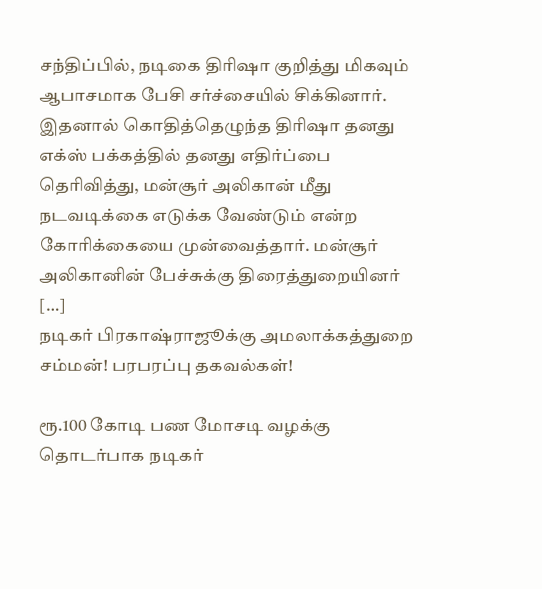சந்திப்பில், நடிகை திரிஷா குறித்து மிகவும் ஆபாசமாக பேசி சர்ச்சையில் சிக்கினார். இதனால் கொதித்தெழுந்த திரிஷா தனது எக்ஸ் பக்கத்தில் தனது எதிர்ப்பை தெரிவித்து, மன்சூர் அலிகான் மீது நடவடிக்கை எடுக்க வேண்டும் என்ற கோரிக்கையை முன்வைத்தார். மன்சூர் அலிகானின் பேச்சுக்கு திரைத்துறையினர் […]
நடிகர் பிரகாஷ்ராஜூக்கு அமலாக்கத்துறை சம்மன்! பரபரப்பு தகவல்கள்!

ரூ.100 கோடி பண மோசடி வழக்கு தொடர்பாக நடிகர்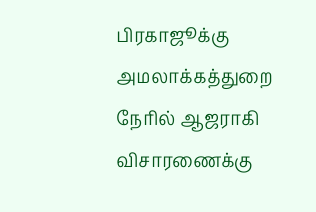பிரகாஜூக்கு அமலாக்கத்துறை நேரில் ஆஜராகி விசாரணைக்கு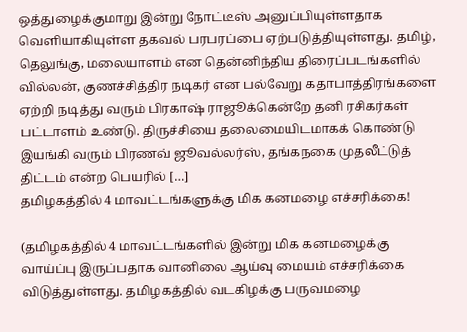ஒத்துழைக்குமாறு இன்று நோட்டீஸ் அனுப்பியுள்ளதாக வெளியாகியுள்ள தகவல் பரபரப்பை ஏற்படுத்தியுள்ளது. தமிழ், தெலுங்கு, மலையாளம் என தென்னிந்திய திரைப்படங்களில் வில்லன், குணச்சித்திர நடிகர் என பல்வேறு கதாபாத்திரங்களை ஏற்றி நடித்து வரும் பிரகாஷ் ராஜூக்கென்றே தனி ரசிகர்கள் பட்டாளம் உண்டு. திருச்சியை தலைமையிடமாகக் கொண்டு இயங்கி வரும் பிரணவ் ஜூவல்லர்ஸ், தங்கநகை முதலீட்டுத் திட்டம் என்ற பெயரில் […]
தமிழகத்தில் 4 மாவட்டங்களுக்கு மிக கனமழை எச்சரிக்கை!

(தமிழகத்தில் 4 மாவட்டங்களில் இன்று மிக கனமழைக்கு வாய்ப்பு இருப்பதாக வானிலை ஆய்வு மையம் எச்சரிக்கை விடுத்துள்ளது. தமிழகத்தில் வடகிழக்கு பருவமழை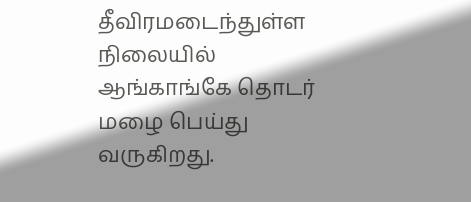தீவிரமடைந்துள்ள நிலையில் ஆங்காங்கே தொடர் மழை பெய்து வருகிறது.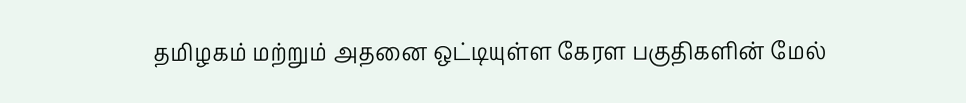தமிழகம் மற்றும் அதனை ஒட்டியுள்ள கேரள பகுதிகளின் மேல்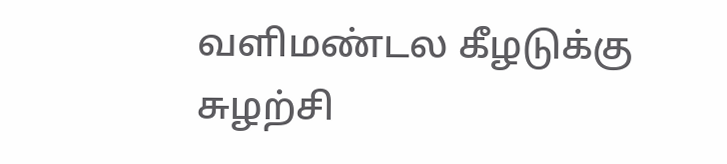வளிமண்டல கீழடுக்கு சுழற்சி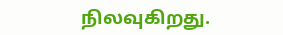நிலவுகிறது.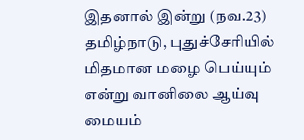இதனால் இன்று (நவ.23) தமிழ்நாடு, புதுச்சேரியில் மிதமான மழை பெய்யும் என்று வானிலை ஆய்வு மையம்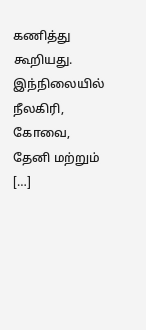கணித்து கூறியது. இந்நிலையில் நீலகிரி, கோவை, தேனி மற்றும் […]